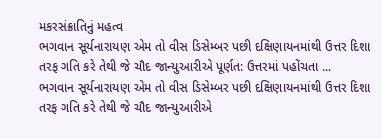મકરસંક્રાતિનું મહત્વ
ભગવાન સૂર્યનારાયણ એમ તો વીસ ડિસેમ્બર પછી દક્ષિણાયનમાંથી ઉત્તર દિશા તરફ ગતિ કરે તેથી જે ચૌદ જાન્યુઆરીએ પૂર્ણત: ઉત્તરમાં પહોંચતા ...
ભગવાન સૂર્યનારાયણ એમ તો વીસ ડિસેમ્બર પછી દક્ષિણાયનમાંથી ઉત્તર દિશા તરફ ગતિ કરે તેથી જે ચૌદ જાન્યુઆરીએ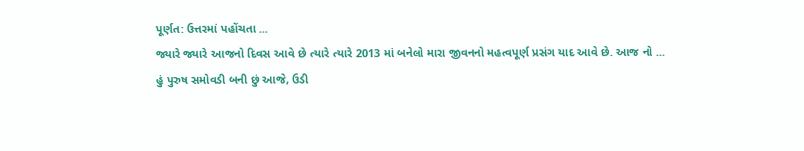પૂર્ણત: ઉત્તરમાં પહોંચતા ...
જ્યારે જ્યારે આજનો દિવસ આવે છે ત્યારે ત્યારે 2013 માં બનેલો મારા જીવનનો મહત્વપૂર્ણ પ્રસંગ યાદ આવે છે. આજ નો ...
હું પુરુષ સમોવડી બની છું આજે, ઉડી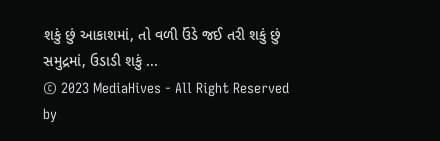શકું છું આકાશમાં, તો વળી ઉંડે જઈ તરી શકું છું સમુદ્રમાં, ઉડાડી શકું ...
© 2023 MediaHives - All Right Reserved by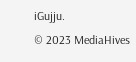iGujju.
© 2023 MediaHives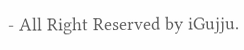- All Right Reserved by iGujju.